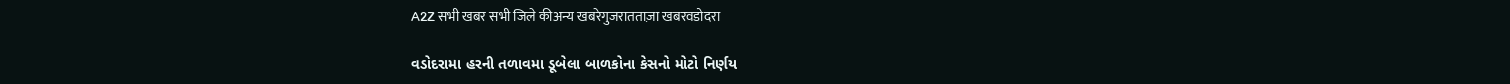A2Z सभी खबर सभी जिले कीअन्य खबरेगुजरातताज़ा खबरवडोदरा

વડોદરામા હરની તળાવમા ડૂબેલા બાળકોના કેસનો મોટો નિર્ણય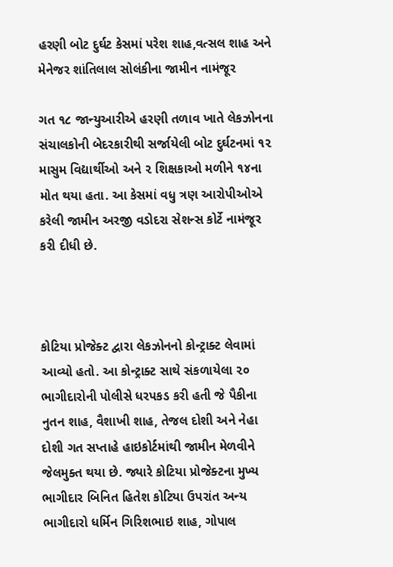હરણી બોટ દુર્ઘટ કેસમાં પરેશ શાહ,વત્સલ શાહ અને મેનેજર શાંતિલાલ સોલંકીના જામીન નામંજૂર

ગત ૧૮ જાન્યુઆરીએ હરણી તળાવ ખાતે લેકઝોનના સંચાલકોની બેદરકારીથી સર્જાયેલી બોટ દુર્ઘટનમાં ૧૨ માસુમ વિદ્યાર્થીઓ અને ૨ શિક્ષકાઓ મળીને ૧૪ના મોત થયા હતા. આ કેસમાં વધુ ત્રણ આરોપીઓએ કરેલી જામીન અરજી વડોદરા સેશન્સ કોર્ટે નામંજૂર કરી દીધી છે.



કોટિયા પ્રોજેક્ટ દ્વારા લેકઝોનનો કોન્ટ્રાક્ટ લેવામાં આવ્યો હતો. આ કોન્ટ્રાક્ટ સાથે સંકળાયેલા ૨૦ ભાગીદારોની પોલીસે ધરપકડ કરી હતી જે પૈકીના નુતન શાહ, વૈશાખી શાહ, તેજલ દોશી અને નેહા દોશી ગત સપ્તાહે હાઇકોર્ટમાંથી જામીન મેળવીને જેલમુક્ત થયા છે. જ્યારે કોટિયા પ્રોજેક્ટના મુખ્ય ભાગીદાર બિનિત હિતેશ કોટિયા ઉપરાંત અન્ય ભાગીદારો ધર્મિન ગિરિશભાઇ શાહ, ગોપાલ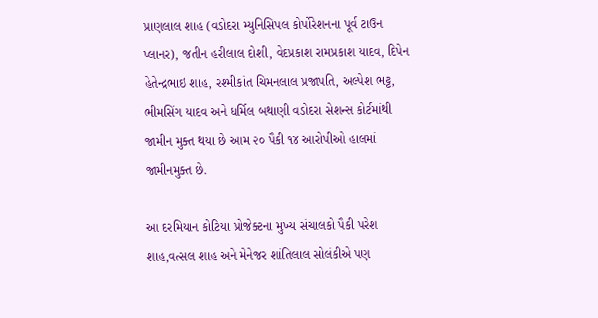પ્રાણલાલ શાહ (વડોદરા મ્યુનિસિપલ કોર્પોરેશનના પૂર્વ ટાઉન પ્લાનર), જતીન હરીલાલ દોશી, વેદપ્રકાશ રામપ્રકાશ યાદવ, દિપેન હેતેન્દ્રભાઇ શાહ, રશ્મીકાંત ચિમનલાલ પ્રજાપતિ, અલ્પેશ ભટ્ટ, ભીમસિંગ યાદવ અને ધર્મિલ બથાણી વડોદરા સેશન્સ કોર્ટમાંથી જામીન મુક્ત થયા છે આમ ૨૦ પૈકી ૧૪ આરોપીઓ હાલમાં જામીનમુક્ત છે.

આ દરમિયાન કોટિયા પ્રોજેક્ટના મુખ્ય સંચાલકો પૈકી પરેશ શાહ,વત્સલ શાહ અને મેનેજર શાંતિલાલ સોલંકીએ પણ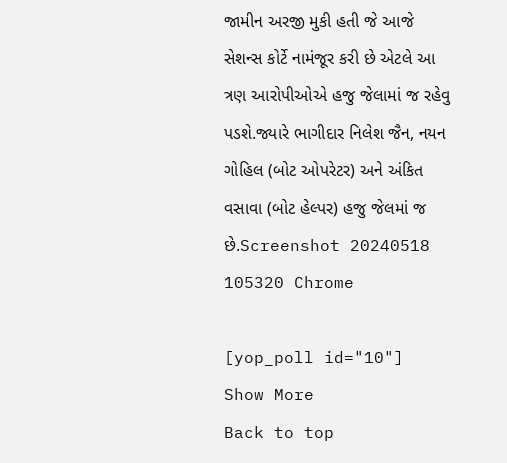જામીન અરજી મુકી હતી જે આજે સેશન્સ કોર્ટે નામંજૂર કરી છે એટલે આ ત્રણ આરોપીઓએ હજુ જેલામાં જ રહેવુ પડશે.જ્યારે ભાગીદાર નિલેશ જૈન, નયન ગોહિલ (બોટ ઓપરેટર) અને અંકિત વસાવા (બોટ હેલ્પર) હજુ જેલમાં જ છે.Screenshot 20240518 105320 Chrome

[yop_poll id="10"]
Show More
Back to top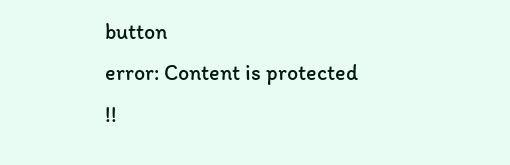button
error: Content is protected !!